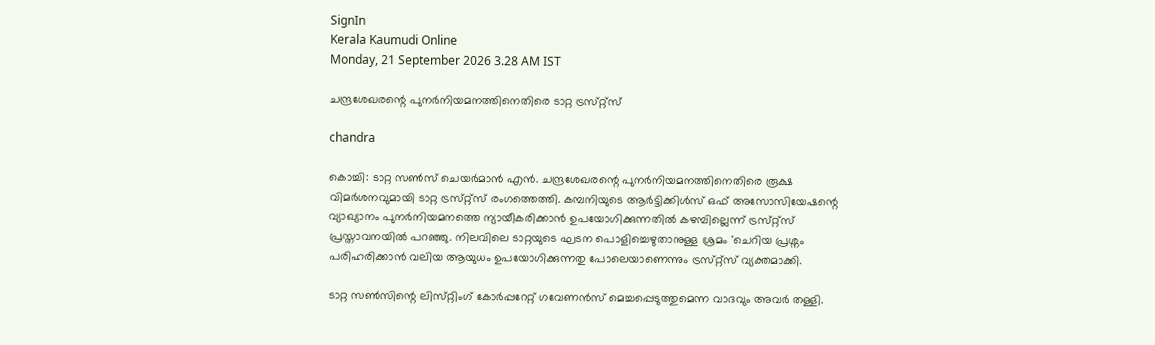SignIn
Kerala Kaumudi Online
Monday, 21 September 2026 3.28 AM IST

ചന്ദ്രശേഖരന്റെ പുനർനിയമനത്തിനെതിരെ ടാറ്റ ട്രസ്‌റ്റ്‌സ്

chandra

കൊച്ചി: ടാറ്റ സൺസ് ചെയർമാൻ എൻ. ചന്ദ്രശേഖരന്റെ പുനർനിയമനത്തിനെതിരെ രൂക്ഷ വിമർശനവുമായി ടാറ്റ ട്രസ്‌റ്റ്സ് രംഗത്തെത്തി. കമ്പനിയുടെ ആർട്ടിക്കിൾസ് ഒഫ് അസോസിയേഷന്റെ വ്യാഖ്യാനം പുനർനിയമനത്തെ ന്യായീകരിക്കാൻ ഉപയോഗിക്കുന്നതിൽ കഴമ്പില്ലെന്ന് ട്രസ്‌റ്റ്‌സ് പ്രസ്താവനയിൽ പറഞ്ഞു. നിലവിലെ ടാറ്റയുടെ ഘടന പൊളിച്ചെഴുതാനുള്ള ശ്രമം 'ചെറിയ പ്രശ്നം പരിഹരിക്കാൻ വലിയ ആയുധം ഉപയോഗിക്കുന്നതു പോലെയാണെന്നും ട്രസ്‌റ്റ്‌സ് വ്യക്തമാക്കി.

ടാറ്റ സൺസിന്റെ ലിസ്‌റ്റിംഗ് കോർപ്പറേറ്റ് ഗവേണൻസ് മെച്ചപ്പെടുത്തുമെന്ന വാദവും അവർ തള്ളി.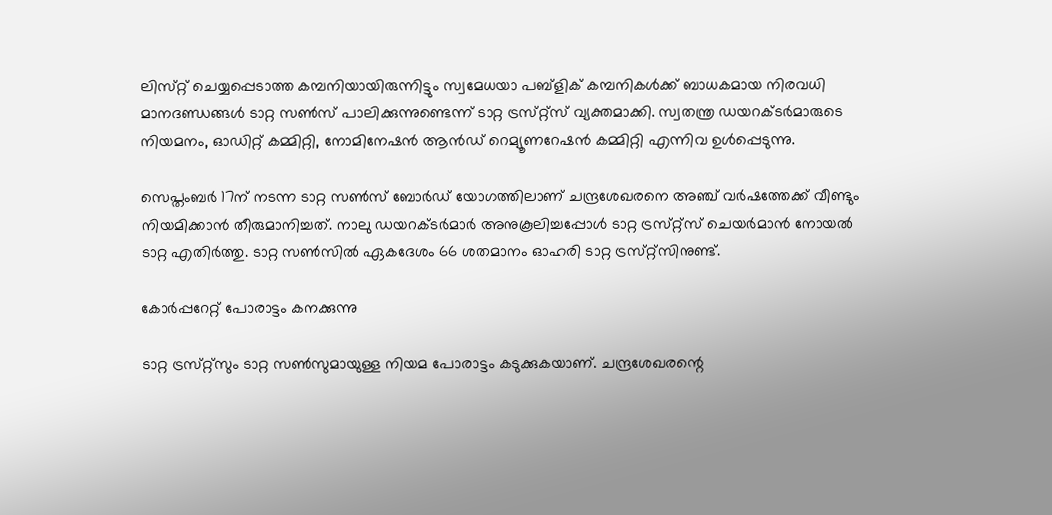ലിസ്‌റ്റ് ചെയ്യപ്പെടാത്ത കമ്പനിയായിരുന്നിട്ടും സ്വമേധയാ പബ്ളിക് കമ്പനികൾക്ക് ബാധകമായ നിരവധി മാനദണ്ഡങ്ങൾ ടാറ്റ സൺസ് പാലിക്കുന്നുണ്ടെന്ന് ടാറ്റ ട്രസ്‌റ്റ്‌സ് വ്യക്തമാക്കി. സ്വതന്ത്ര ഡയറക്‌ടർമാരുടെ നിയമനം, ഓഡിറ്റ് കമ്മിറ്റി, നോമിനേഷൻ ആൻഡ് റെമ്യൂണറേഷൻ കമ്മിറ്റി എന്നിവ ഉൾപ്പെടുന്നു.

സെപ്തംബർ 17ന് നടന്ന ടാറ്റ സൺസ് ബോർഡ് യോഗത്തിലാണ് ചന്ദ്രശേഖരനെ അഞ്ച് വർഷത്തേക്ക് വീണ്ടും നിയമിക്കാൻ തീരുമാനിച്ചത്. നാലു ഡയറക്‌ടർമാർ അനുകൂലിച്ചപ്പോൾ ടാറ്റ ട്രസ്‌റ്റ്‌സ് ചെയർമാൻ നോയൽ ടാറ്റ എതിർത്തു. ടാറ്റ സൺസിൽ ഏകദേശം 66 ശതമാനം ഓഹരി ടാറ്റ ട്രസ്‌റ്റ്‌സിനുണ്ട്.

കോർപ്പറേറ്റ് പോരാട്ടം കനക്കുന്നു

ടാറ്റ ട്രസ്‌റ്റ്‌സും ടാറ്റ സൺസുമായുള്ള നിയമ പോരാട്ടം കടുക്കുകയാണ്. ചന്ദ്രശേഖരന്റെ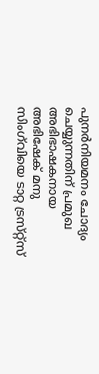പുനർനിയമനം ചോദ്യം ചെയ്യുന്നതിന് പ്രമുഖ അഭിഭാഷകനായ അഭിഷേക് മനു സിംഗ്‌വിയെ ടാറ്റ ട്രസ്‌റ്റ്‌സ്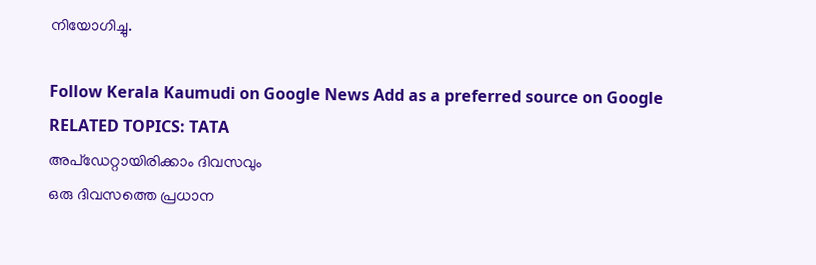നിയോഗിച്ചു.

Follow Kerala Kaumudi on Google News Add as a preferred source on Google
RELATED TOPICS: TATA
അപ്ഡേറ്റായിരിക്കാം ദിവസവും
ഒരു ദിവസത്തെ പ്രധാന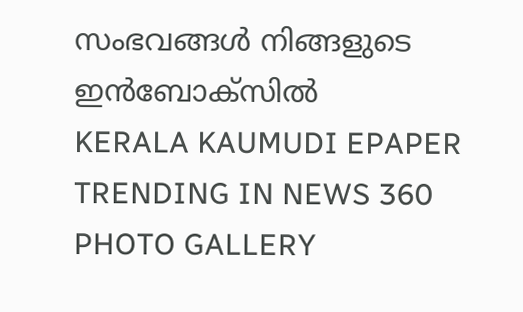സംഭവങ്ങൾ നിങ്ങളുടെ ഇൻബോക്സിൽ
KERALA KAUMUDI EPAPER
TRENDING IN NEWS 360
PHOTO GALLERY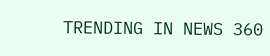TRENDING IN NEWS 360